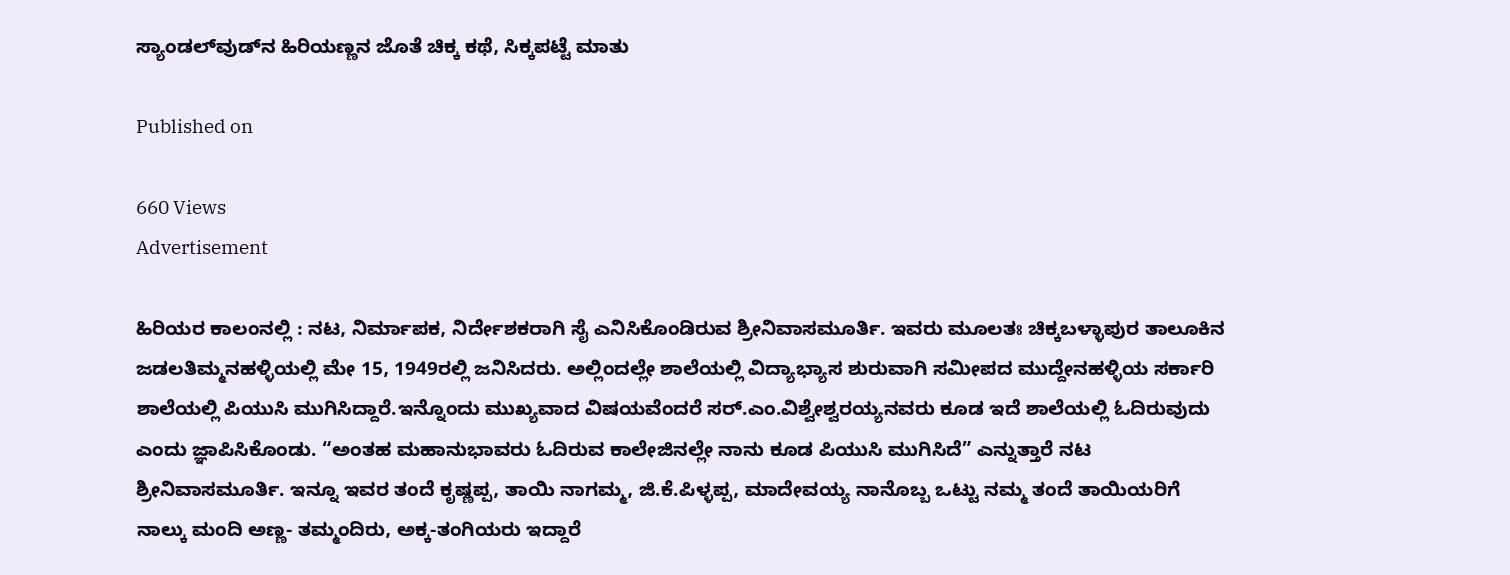ಸ್ಯಾಂಡಲ್‍ವುಡ್‍ನ ಹಿರಿಯಣ್ಣನ ಜೊತೆ ಚಿಕ್ಕ ಕಥೆ, ಸಿಕ್ಕಪಟ್ಟೆ ಮಾತು

Published on

660 Views
Advertisement

ಹಿರಿಯರ ಕಾಲಂನಲ್ಲಿ : ನಟ, ನಿರ್ಮಾಪಕ, ನಿರ್ದೇಶಕರಾಗಿ ಸೈ ಎನಿಸಿಕೊಂಡಿರುವ ಶ್ರೀನಿವಾಸಮೂರ್ತಿ. ಇವರು ಮೂಲತಃ ಚಿಕ್ಕಬಳ್ಳಾಪುರ ತಾಲೂಕಿನ ಜಡಲತಿಮ್ಮನಹಳ್ಳಿಯಲ್ಲಿ ಮೇ 15, 1949ರಲ್ಲಿ ಜನಿಸಿದರು. ಅಲ್ಲಿಂದಲ್ಲೇ ಶಾಲೆಯಲ್ಲಿ ವಿದ್ಯಾಭ್ಯಾಸ ಶುರುವಾಗಿ ಸಮೀಪದ ಮುದ್ದೇನಹಳ್ಳಿಯ ಸರ್ಕಾರಿ ಶಾಲೆಯಲ್ಲಿ ಪಿಯುಸಿ ಮುಗಿಸಿದ್ದಾರೆ.ಇನ್ನೊಂದು ಮುಖ್ಯವಾದ ವಿಷಯವೆಂದರೆ ಸರ್.ಎಂ.ವಿಶ್ವೇಶ್ವರಯ್ಯನವರು ಕೂಡ ಇದೆ ಶಾಲೆಯಲ್ಲಿ ಓದಿರುವುದು ಎಂದು ಜ್ಞಾಪಿಸಿಕೊಂಡು. “ಅಂತಹ ಮಹಾನುಭಾವರು ಓದಿರುವ ಕಾಲೇಜಿನಲ್ಲೇ ನಾನು ಕೂಡ ಪಿಯುಸಿ ಮುಗಿಸಿದೆ” ಎನ್ನುತ್ತಾರೆ ನಟ ಶ್ರೀನಿವಾಸಮೂರ್ತಿ. ಇನ್ನೂ ಇವರ ತಂದೆ ಕೃಷ್ಣಪ್ಪ, ತಾಯಿ ನಾಗಮ್ಮ, ಜಿ.ಕೆ.ಪಿಳ್ಳಪ್ಪ, ಮಾದೇವಯ್ಯ ನಾನೊಬ್ಬ ಒಟ್ಟು ನಮ್ಮ ತಂದೆ ತಾಯಿಯರಿಗೆ ನಾಲ್ಕು ಮಂದಿ ಅಣ್ಣ- ತಮ್ಮಂದಿರು, ಅಕ್ಕ-ತಂಗಿಯರು ಇದ್ದಾರೆ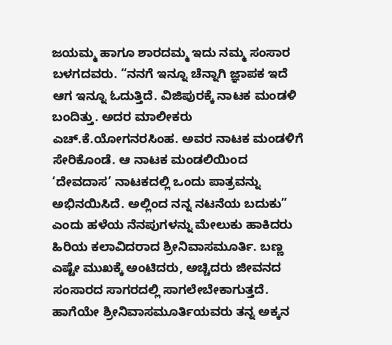ಜಯಮ್ಮ ಹಾಗೂ ಶಾರದಮ್ಮ ಇದು ನಮ್ಮ ಸಂಸಾರ ಬಳಗದವರು. “ನನಗೆ ಇನ್ನೂ ಚೆನ್ನಾಗಿ ಜ್ಞಾಪಕ ಇದೆ ಆಗ ಇನ್ನೂ ಓದುತ್ತಿದೆ. ವಿಜಿಪುರಕ್ಕೆ ನಾಟಕ ಮಂಡಳಿ ಬಂದಿತ್ತು. ಅದರ ಮಾಲೀಕರು ಎಚ್.ಕೆ.ಯೋಗನರಸಿಂಹ. ಅವರ ನಾಟಕ ಮಂಡಳಿಗೆ ಸೇರಿಕೊಂಡೆ. ಆ ನಾಟಕ ಮಂಡಲಿಯಿಂದ ‘ದೇವದಾಸ’ ನಾಟಕದಲ್ಲಿ ಒಂದು ಪಾತ್ರವನ್ನು ಅಭಿನಯಿಸಿದೆ. ಅಲ್ಲಿಂದ ನನ್ನ ನಟನೆಯ ಬದುಕು” ಎಂದು ಹಳೆಯ ನೆನಪುಗಳನ್ನು ಮೇಲುಕು ಹಾಕಿದರು ಹಿರಿಯ ಕಲಾವಿದರಾದ ಶ್ರೀನಿವಾಸಮೂರ್ತಿ. ಬಣ್ಣ ಎಷ್ಟೇ ಮುಖಕ್ಕೆ ಅಂಟಿದರು, ಅಚ್ಚಿದರು ಜೀವನದ ಸಂಸಾರದ ಸಾಗರದಲ್ಲಿ ಸಾಗಲೇಬೇಕಾಗುತ್ತದೆ. ಹಾಗೆಯೇ ಶ್ರೀನಿವಾಸಮೂರ್ತಿಯವರು ತನ್ನ ಅಕ್ಕನ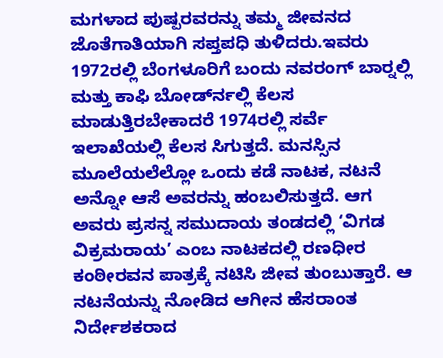ಮಗಳಾದ ಪುಷ್ಪರವರನ್ನು ತಮ್ಮ ಜೀವನದ ಜೊತೆಗಾತಿಯಾಗಿ ಸಪ್ತಪಧಿ ತುಳಿದರು.ಇವರು 1972ರಲ್ಲಿ ಬೆಂಗಳೂರಿಗೆ ಬಂದು ನವರಂಗ್ ಬಾರ್‍ನಲ್ಲಿ ಮತ್ತು ಕಾಫಿ ಬೋರ್ಡ್‍ನಲ್ಲಿ ಕೆಲಸ ಮಾಡುತ್ತಿರಬೇಕಾದರೆ 1974ರಲ್ಲಿ ಸರ್ವೆ ಇಲಾಖೆಯಲ್ಲಿ ಕೆಲಸ ಸಿಗುತ್ತದೆ. ಮನಸ್ಸಿನ ಮೂಲೆಯಲೆಲ್ಲೋ ಒಂದು ಕಡೆ ನಾಟಕ, ನಟನೆ ಅನ್ನೋ ಆಸೆ ಅವರನ್ನು ಹಂಬಲಿಸುತ್ತದೆ. ಆಗ ಅವರು ಪ್ರಸನ್ನ ಸಮುದಾಯ ತಂಡದಲ್ಲಿ ‘ವಿಗಡ ವಿಕ್ರಮರಾಯ’ ಎಂಬ ನಾಟಕದಲ್ಲಿ ರಣಧೀರ ಕಂಠೀರವನ ಪಾತ್ರಕ್ಕೆ ನಟಿಸಿ ಜೀವ ತುಂಬುತ್ತಾರೆ. ಆ ನಟನೆಯನ್ನು ನೋಡಿದ ಆಗೀನ ಹೆಸರಾಂತ ನಿರ್ದೇಶಕರಾದ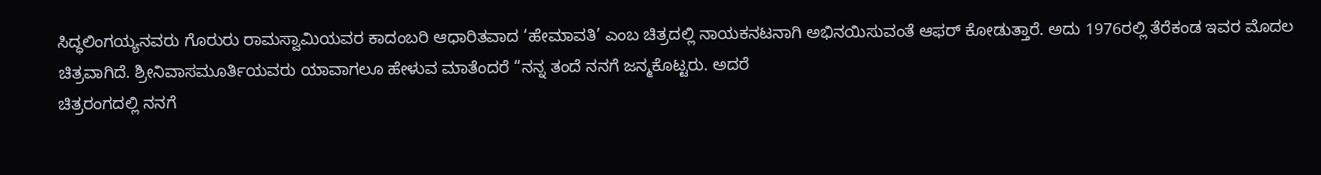ಸಿದ್ಧಲಿಂಗಯ್ಯನವರು ಗೊರುರು ರಾಮಸ್ವಾಮಿಯವರ ಕಾದಂಬರಿ ಆಧಾರಿತವಾದ ‘ಹೇಮಾವತಿ’ ಎಂಬ ಚಿತ್ರದಲ್ಲಿ ನಾಯಕನಟನಾಗಿ ಅಭಿನಯಿಸುವಂತೆ ಆಫರ್ ಕೋಡುತ್ತಾರೆ. ಅದು 1976ರಲ್ಲಿ ತೆರೆಕಂಡ ಇವರ ಮೊದಲ ಚಿತ್ರವಾಗಿದೆ. ಶ್ರೀನಿವಾಸಮೂರ್ತಿಯವರು ಯಾವಾಗಲೂ ಹೇಳುವ ಮಾತೆಂದರೆ “ನನ್ನ ತಂದೆ ನನಗೆ ಜನ್ಮಕೊಟ್ಟರು. ಅದರೆ
ಚಿತ್ರರಂಗದಲ್ಲಿ ನನಗೆ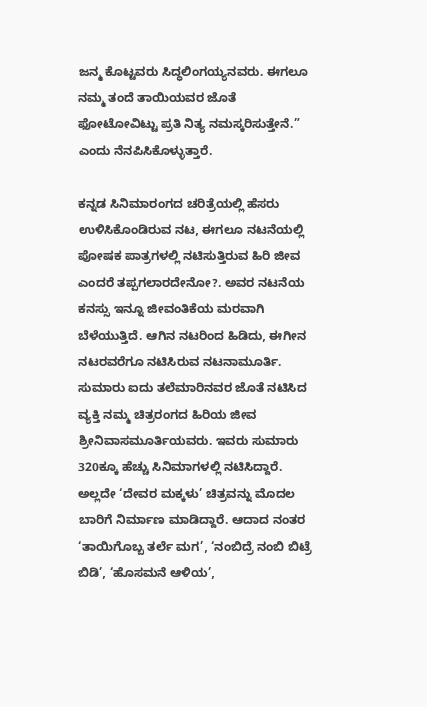ಜನ್ಮ ಕೊಟ್ಟವರು ಸಿದ್ಧಲಿಂಗಯ್ಯನವರು. ಈಗಲೂ ನಮ್ಮ ತಂದೆ ತಾಯಿಯವರ ಜೊತೆ ಫೋಟೋವಿಟ್ಟು ಪ್ರತಿ ನಿತ್ಯ ನಮಸ್ಕರಿಸುತ್ತೇನೆ.” ಎಂದು ನೆನಪಿಸಿಕೊಳ್ಳುತ್ತಾರೆ.

ಕನ್ನಡ ಸಿನಿಮಾರಂಗದ ಚರಿತ್ರೆಯಲ್ಲಿ ಹೆಸರು ಉಳಿಸಿಕೊಂಡಿರುವ ನಟ, ಈಗಲೂ ನಟನೆಯಲ್ಲಿ ಪೋಷಕ ಪಾತ್ರಗಳಲ್ಲಿ ನಟಿಸುತ್ತಿರುವ ಹಿರಿ ಜೀವ ಎಂದರೆ ತಪ್ಪಗಲಾರದೇನೋ?. ಅವರ ನಟನೆಯ ಕನಸ್ಸು ಇನ್ನೂ ಜೀವಂತಿಕೆಯ ಮರವಾಗಿ ಬೆಳೆಯುತ್ತಿದೆ. ಆಗಿನ ನಟರಿಂದ ಹಿಡಿದು, ಈಗೀನ ನಟರವರೆಗೂ ನಟಿಸಿರುವ ನಟನಾಮೂರ್ತಿ. ಸುಮಾರು ಐದು ತಲೆಮಾರಿನವರ ಜೊತೆ ನಟಿಸಿದ ವ್ಯಕ್ತಿ ನಮ್ಮ ಚಿತ್ರರಂಗದ ಹಿರಿಯ ಜೀವ ಶ್ರೀನಿವಾಸಮೂರ್ತಿಯವರು. ಇವರು ಸುಮಾರು 320ಕ್ಕೂ ಹೆಚ್ಚು ಸಿನಿಮಾಗಳಲ್ಲಿ ನಟಿಸಿದ್ದಾರೆ. ಅಲ್ಲದೇ ‘ದೇವರ ಮಕ್ಕಳು’ ಚಿತ್ರವನ್ನು ಮೊದಲ ಬಾರಿಗೆ ನಿರ್ಮಾಣ ಮಾಡಿದ್ದಾರೆ. ಆದಾದ ನಂತರ ‘ತಾಯಿಗೊಬ್ಬ ತರ್ಲೆ ಮಗ’, ‘ನಂಬಿದ್ರೆ ನಂಬಿ ಬಿಟ್ರೆ ಬಿಡಿ’, ‘ಹೊಸಮನೆ ಆಳಿಯ’,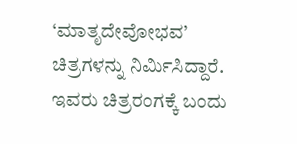‘ಮಾತೃದೇವೋಭವ’ ಚಿತ್ರಗಳನ್ನು ನಿರ್ಮಿಸಿದ್ದಾರೆ. ಇವರು ಚಿತ್ರರಂಗಕ್ಕೆ ಬಂದು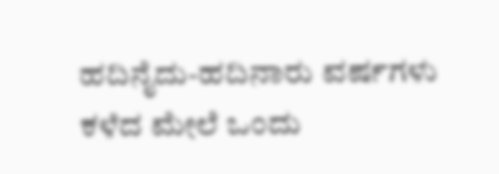ಹದಿನೈದು-ಹದಿನಾರು ವರ್ಷಗಳು ಕಳೆದ ಮೇಲೆ ಒಂದು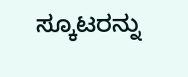ಸ್ಕೂಟರನ್ನು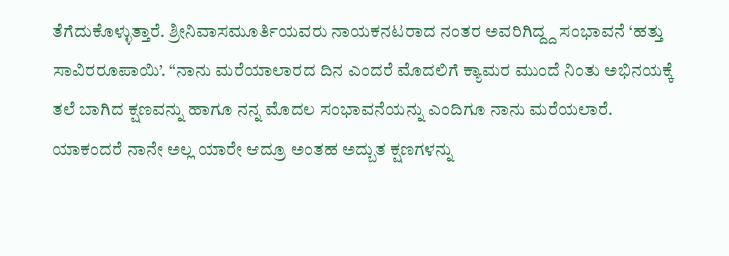ತೆಗೆದುಕೊಳ್ಳುತ್ತಾರೆ. ಶ್ರೀನಿವಾಸಮೂರ್ತಿಯವರು ನಾಯಕನಟರಾದ ನಂತರ ಅವರಿಗಿದ್ದ್ದ ಸಂಭಾವನೆ ‘ಹತ್ತು ಸಾವಿರರೂಪಾಯಿ’. “ನಾನು ಮರೆಯಾಲಾರದ ದಿನ ಎಂದರೆ ಮೊದಲಿಗೆ ಕ್ಯಾಮರ ಮುಂದೆ ನಿಂತು ಅಭಿನಯಕ್ಕೆ ತಲೆ ಬಾಗಿದ ಕ್ಷಣವನ್ನು ಹಾಗೂ ನನ್ನ ಮೊದಲ ಸಂಭಾವನೆಯನ್ನು ಎಂದಿಗೂ ನಾನು ಮರೆಯಲಾರೆ.
ಯಾಕಂದರೆ ನಾನೇ ಅಲ್ಲ ಯಾರೇ ಆದ್ರೂ ಅಂತಹ ಅದ್ಬುತ ಕ್ಷಣಗಳನ್ನು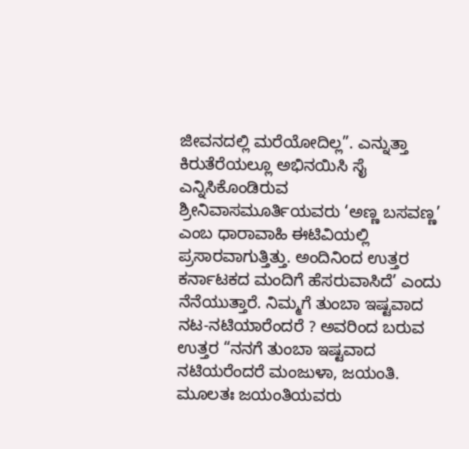ಜೀವನದಲ್ಲಿ ಮರೆಯೋದಿಲ್ಲ”. ಎನ್ನುತ್ತಾ ಕಿರುತೆರೆಯಲ್ಲೂ ಅಭಿನಯಿಸಿ ಸೈ ಎನ್ನಿಸಿಕೊಂಡಿರುವ ಶ್ರೀನಿವಾಸಮೂರ್ತಿಯವರು ‘ಅಣ್ಣ ಬಸವಣ್ಣ’ ಎಂಬ ಧಾರಾವಾಹಿ ಈಟಿವಿಯಲ್ಲಿ ಪ್ರಸಾರವಾಗುತ್ತಿತ್ತು. ಅಂದಿನಿಂದ ಉತ್ತರ ಕರ್ನಾಟಕದ ಮಂದಿಗೆ ಹೆಸರುವಾಸಿದೆ’ ಎಂದು ನೆನೆಯುತ್ತಾರೆ. ನಿಮ್ಮಗೆ ತುಂಬಾ ಇಷ್ಟವಾದ ನಟ-ನಟಿಯಾರೆಂದರೆ ? ಅವರಿಂದ ಬರುವ ಉತ್ತರ “ನನಗೆ ತುಂಬಾ ಇಷ್ಟವಾದ ನಟಿಯರೆಂದರೆ ಮಂಜುಳಾ, ಜಯಂತಿ. ಮೂಲತಃ ಜಯಂತಿಯವರು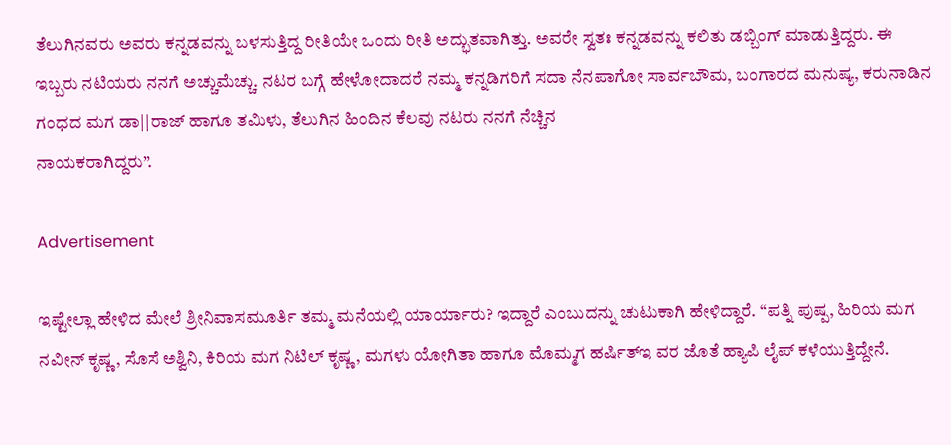ತೆಲುಗಿನವರು ಅವರು ಕನ್ನಡವನ್ನು ಬಳಸುತ್ತಿದ್ದ ರೀತಿಯೇ ಒಂದು ರೀತಿ ಅದ್ಭುತವಾಗಿತ್ತು. ಅವರೇ ಸ್ವತಃ ಕನ್ನಡವನ್ನು ಕಲಿತು ಡಬ್ಬಿಂಗ್ ಮಾಡುತ್ತಿದ್ದರು. ಈ ಇಬ್ಬರು ನಟಿಯರು ನನಗೆ ಅಚ್ಚುಮೆಚ್ಚು. ನಟರ ಬಗ್ಗೆ ಹೇಳೋದಾದರೆ ನಮ್ಮ ಕನ್ನಡಿಗರಿಗೆ ಸದಾ ನೆನಪಾಗೋ ಸಾರ್ವಬೌಮ, ಬಂಗಾರದ ಮನುಷ್ಯ, ಕರುನಾಡಿನ ಗಂಧದ ಮಗ ಡಾ||ರಾಜ್ ಹಾಗೂ ತಮಿಳು, ತೆಲುಗಿನ ಹಿಂದಿನ ಕೆಲವು ನಟರು ನನಗೆ ನೆಚ್ಚಿನ
ನಾಯಕರಾಗಿದ್ದರು”.

Advertisement

ಇಷ್ಟೇಲ್ಲಾ ಹೇಳಿದ ಮೇಲೆ ಶ್ರೀನಿವಾಸಮೂರ್ತಿ ತಮ್ಮ ಮನೆಯಲ್ಲಿ ಯಾರ್ಯಾರು? ಇದ್ದಾರೆ ಎಂಬುದನ್ನು ಚುಟುಕಾಗಿ ಹೇಳಿದ್ದಾರೆ. “ಪತ್ನಿ ಪುಷ್ಪ, ಹಿರಿಯ ಮಗ ನವೀನ್ ಕೃಷ್ಣ, ಸೊಸೆ ಅಶ್ವಿನಿ, ಕಿರಿಯ ಮಗ ನಿಟಿಲ್ ಕೃಷ್ಣ, ಮಗಳು ಯೋಗಿತಾ ಹಾಗೂ ಮೊಮ್ಮಗ ಹರ್ಷಿತ್ಇ ವರ ಜೊತೆ ಹ್ಯಾಪಿ ಲೈಪ್ ಕಳೆಯುತ್ತಿದ್ದೇನೆ.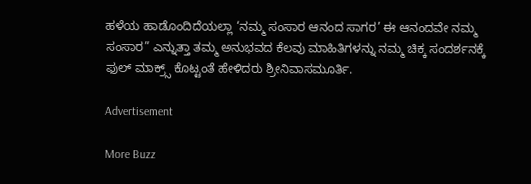ಹಳೆಯ ಹಾಡೊಂದಿದೆಯಲ್ಲಾ ‘ನಮ್ಮ ಸಂಸಾರ ಆನಂದ ಸಾಗರ’ ಈ ಆನಂದವೇ ನಮ್ಮ ಸಂಸಾರ” ಎನ್ನುತ್ತಾ ತಮ್ಮ ಅನುಭವದ ಕೆಲವು ಮಾಹಿತಿಗಳನ್ನು ನಮ್ಮ ಚಿಕ್ಕ ಸಂದರ್ಶನಕ್ಕೆ ಫುಲ್ ಮಾಕ್ರ್ಸ್ ಕೊಟ್ಟಂತೆ ಹೇಳಿದರು ಶ್ರೀನಿವಾಸಮೂರ್ತಿ.

Advertisement

More Buzz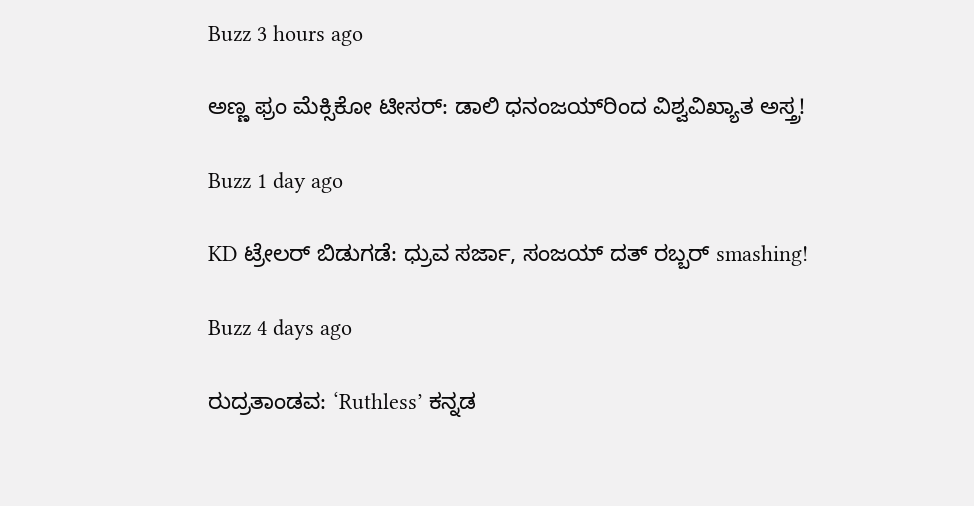Buzz 3 hours ago

ಅಣ್ಣ ಫ್ರಂ ಮೆಕ್ಸಿಕೋ ಟೀಸರ್: ಡಾಲಿ ಧನಂಜಯ್‌ರಿಂದ ವಿಶ್ವವಿಖ್ಯಾತ ಅಸ್ತ್ರ!

Buzz 1 day ago

KD ಟ್ರೇಲರ್ ಬಿಡುಗಡೆ: ಧ್ರುವ ಸರ್ಜಾ, ಸಂಜಯ್ ದತ್ ರಬ್ಬರ್ smashing!

Buzz 4 days ago

ರುದ್ರತಾಂಡವ: ‘Ruthless’ ಕನ್ನಡ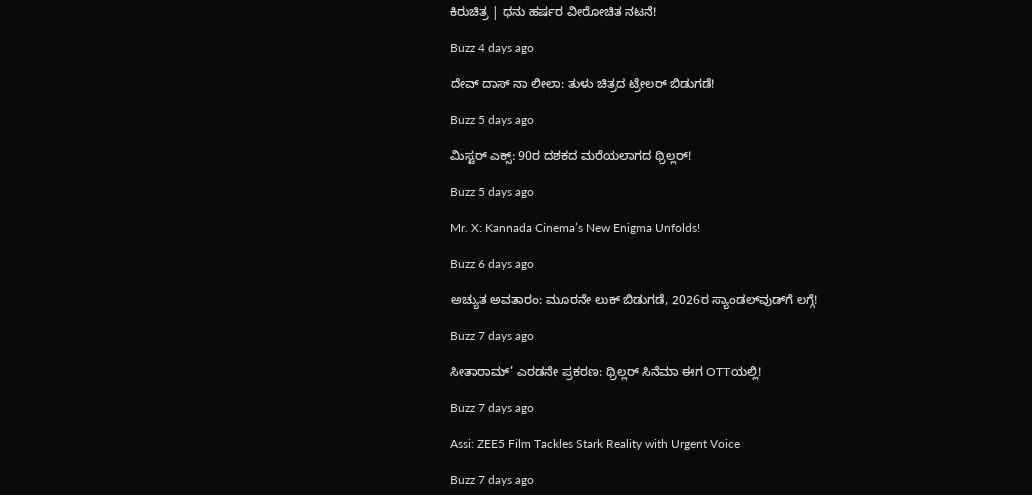ಕಿರುಚಿತ್ರ | ಧನು ಹರ್ಷರ ವೀರೋಚಿತ ನಟನೆ!

Buzz 4 days ago

ದೇವ್ ದಾಸ್ ನಾ ಲೀಲಾ: ತುಳು ಚಿತ್ರದ ಟ್ರೇಲರ್ ಬಿಡುಗಡೆ!

Buzz 5 days ago

ಮಿಸ್ಟರ್ ಎಕ್ಸ್: 90ರ ದಶಕದ ಮರೆಯಲಾಗದ ಥ್ರಿಲ್ಲರ್!

Buzz 5 days ago

Mr. X: Kannada Cinema’s New Enigma Unfolds!

Buzz 6 days ago

ಅಚ್ಯುತ ಅವತಾರಂ: ಮೂರನೇ ಲುಕ್ ಬಿಡುಗಡೆ, 2026ರ ಸ್ಯಾಂಡಲ್‌ವುಡ್‌ಗೆ ಲಗ್ಗೆ!

Buzz 7 days ago

ಸೀತಾರಾಮ್’ ಎರಡನೇ ಪ್ರಕರಣ: ಥ್ರಿಲ್ಲರ್ ಸಿನೆಮಾ ಈಗ OTTಯಲ್ಲಿ!

Buzz 7 days ago

Assi: ZEE5 Film Tackles Stark Reality with Urgent Voice

Buzz 7 days ago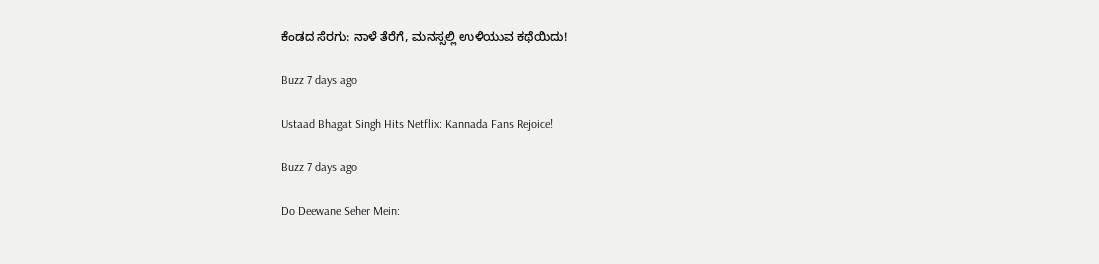ಕೆಂಡದ ಸೆರಗು: ನಾಳೆ ತೆರೆಗೆ, ಮನಸ್ಸಲ್ಲಿ ಉಳಿಯುವ ಕಥೆಯಿದು!

Buzz 7 days ago

Ustaad Bhagat Singh Hits Netflix: Kannada Fans Rejoice!

Buzz 7 days ago

Do Deewane Seher Mein: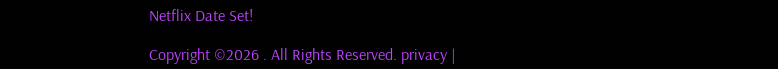Netflix Date Set!

Copyright ©2026 . All Rights Reserved. privacy |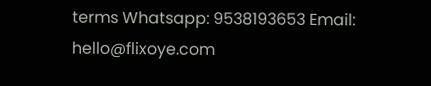terms Whatsapp: 9538193653 Email: hello@flixoye.com